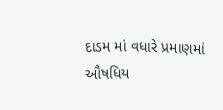દાડમ માં વધારે પ્રમાણમાં ઔષધિય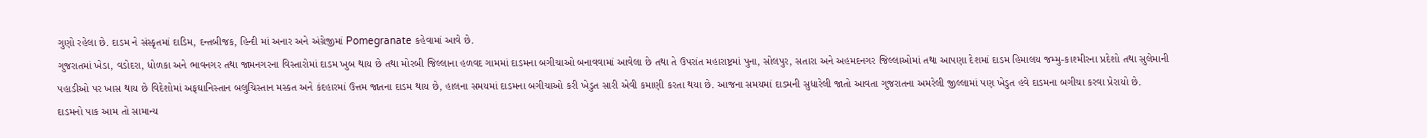ગુણો રહેલા છે. દાડમ ને સંસ્કૃતમાં દાડિમ, દન્તબીજક, હિન્દી માં અનાર અને અંગ્રેજીમાં Pomegranate કહેવામાં આવે છે.
ગુજરાતમાં ખેડા, વડોદરા, ધોળકા અને ભાવનગર તથા જામનગરના વિસ્તારોમાં દાડમ ખુબ થાય છે તથા મોરબી જિલ્લાના હળવદ ગામમાં દાડમના બગીચાઓ બનાવવામાં આવેલા છે તથા તે ઉપરાંત મહારાષ્ટ્રમાં પુના, સોલપુર, સતારા અને અહમદનગર જિલ્લાઓમાં તથા આપણા દેશમાં દાડમ હિમાલય જમ્મુ-કાશ્મીરના પ્રદેશો તથા સુલેમાની પહાડીઓ પર ખાસ થાય છે વિદેશોમાં અફઘાનિસ્તાન બલુચિસ્તાન મસ્કત અને કંદહારમાં ઉત્તમ જાતના દાડમ થાય છે, હાલના સમયમાં દાડમના બગીચાઓ કરી ખેડુત સારી એવી કમાણી કરતા થયા છે. આજના સમયમાં દાડમની સુધારેલી જાતો આવતા ગુજરાતના અમરેલી જીલ્લામાં પણ ખેડુત હવે દાડમના બગીચા કરવા પ્રેરાયો છે.
દાડમનો પાક આમ તો સામાન્ય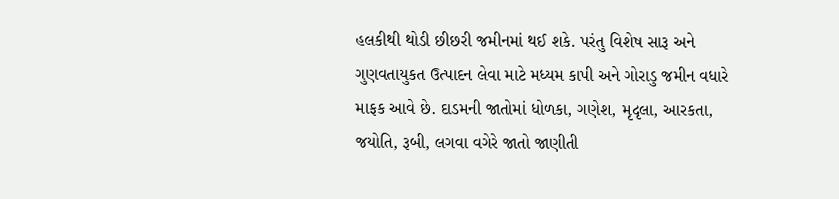હલકીથી થોડી છીછરી જમીનમાં થઈ શકે. પરંતુ વિશેષ સારૂ અને ગુણવતાયુકત ઉત્પાદન લેવા માટે મધ્યમ કાપી અને ગોરાડુ જમીન વધારે માફક આવે છે. દાડમની જાતોમાં ધોળકા, ગણેશ, મૃદૃલા, આરકતા, જયોતિ, રૂબી, લગવા વગેરે જાતો જાણીતી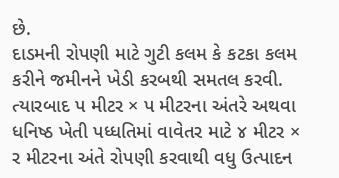છે.
દાડમની રોપણી માટે ગુટી કલમ કે કટકા કલમ કરીને જમીનને ખેડી કરબથી સમતલ કરવી. ત્યારબાદ પ મીટર × પ મીટરના અંતરે અથવા ધનિષ્ઠ ખેતી પધ્ધતિમાં વાવેતર માટે ૪ મીટર × ર મીટરના અંતે રોપણી કરવાથી વધુ ઉત્પાદન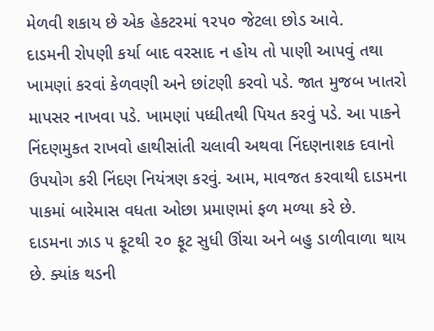મેળવી શકાય છે એક હેકટરમાં ૧રપ૦ જેટલા છોડ આવે.
દાડમની રોપણી કર્યા બાદ વરસાદ ન હોય તો પાણી આપવું તથા ખામણાં કરવાં કેળવણી અને છાંટણી કરવો પડે. જાત મુજબ ખાતરો માપસર નાખવા પડે. ખામણાં પધ્ધીતથી પિયત કરવું પડે. આ પાકને નિંદણમુકત રાખવો હાથીસાંતી ચલાવી અથવા નિંદણનાશક દવાનો ઉપયોગ કરી નિંદણ નિયંત્રણ કરવું. આમ, માવજત કરવાથી દાડમના પાકમાં બારેમાસ વધતા ઓછા પ્રમાણમાં ફળ મળ્યા કરે છે.
દાડમના ઝાડ ૫ ફૂટથી ૨૦ ફૂટ સુધી ઊંચા અને બહુ ડાળીવાળા થાય છે. ક્યાંક થડની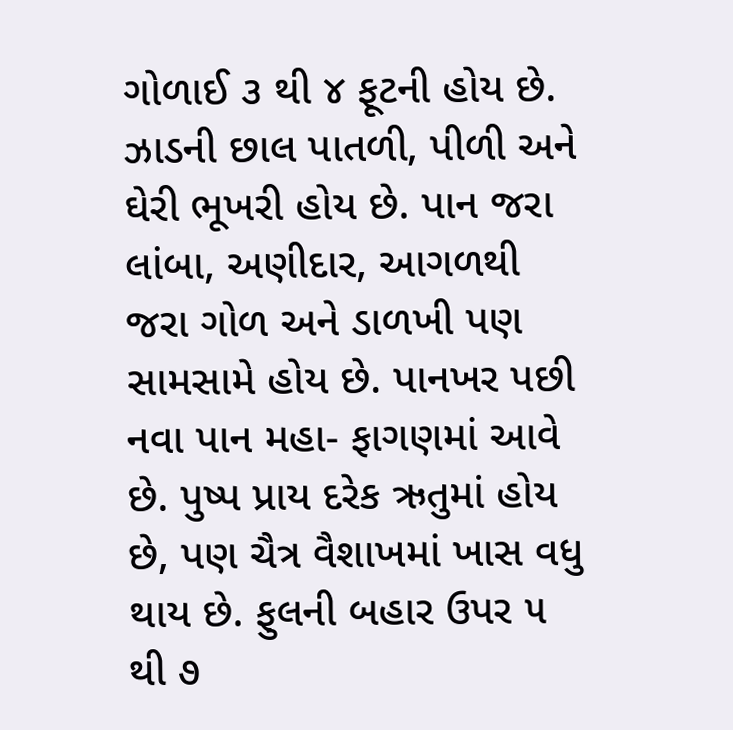ગોળાઈ ૩ થી ૪ ફૂટની હોય છે. ઝાડની છાલ પાતળી, પીળી અને ઘેરી ભૂખરી હોય છે. પાન જરા લાંબા, અણીદાર, આગળથી જરા ગોળ અને ડાળખી પણ સામસામે હોય છે. પાનખર પછી નવા પાન મહા- ફાગણમાં આવે છે. પુષ્પ પ્રાય દરેક ઋતુમાં હોય છે, પણ ચૈત્ર વૈશાખમાં ખાસ વધુ થાય છે. ફુલની બહાર ઉપર ૫ થી ૭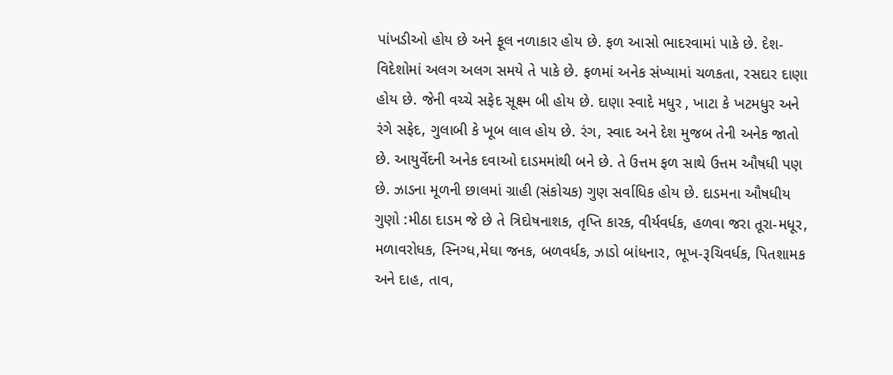પાંખડીઓ હોય છે અને ફૂલ નળાકાર હોય છે. ફળ આસો ભાદરવામાં પાકે છે. દેશ-વિદેશોમાં અલગ અલગ સમયે તે પાકે છે. ફળમાં અનેક સંખ્યામાં ચળકતા, રસદાર દાણા હોય છે. જેની વચ્ચે સફેદ સૂક્ષ્મ બી હોય છે. દાણા સ્વાદે મધુર , ખાટા કે ખટમધુર અને રંગે સફેદ, ગુલાબી કે ખૂબ લાલ હોય છે. રંગ, સ્વાદ અને દેશ મુજબ તેની અનેક જાતો છે. આયુર્વેદની અનેક દવાઓ દાડમમાંથી બને છે. તે ઉત્તમ ફળ સાથે ઉત્તમ ઔષધી પણ છે. ઝાડના મૂળની છાલમાં ગ્રાહી (સંકોચક) ગુણ સર્વાધિક હોય છે. દાડમના ઔષધીય ગુણો :મીઠા દાડમ જે છે તે ત્રિદોષનાશક, તૃપ્તિ કારક, વીર્યવર્ધક, હળવા જરા તૂરા-મધૂર, મળાવરોધક, સ્નિગ્ધ,મેઘા જનક, બળવર્ધક, ઝાડો બાંધનાર, ભૂખ-રૂચિવર્ધક, પિતશામક અને દાહ, તાવ,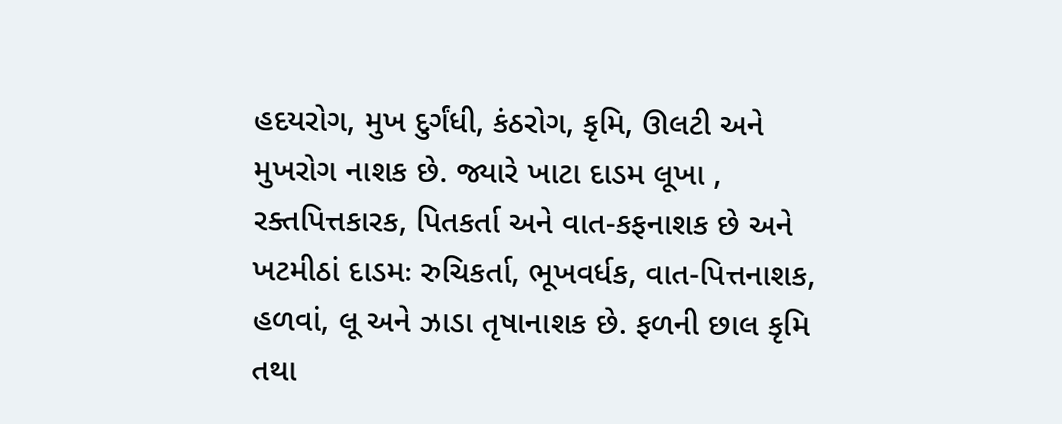હદયરોગ, મુખ દુર્ગંધી, કંઠરોગ, કૃમિ, ઊલટી અને મુખરોગ નાશક છે. જ્યારે ખાટા દાડમ લૂખા , રક્તપિત્તકારક, પિતકર્તા અને વાત-કફનાશક છે અને ખટમીઠાં દાડમઃ રુચિકર્તા, ભૂખવર્ધક, વાત-પિત્તનાશક, હળવાં, લૂ અને ઝાડા તૃષાનાશક છે. ફળની છાલ કૃમિ તથા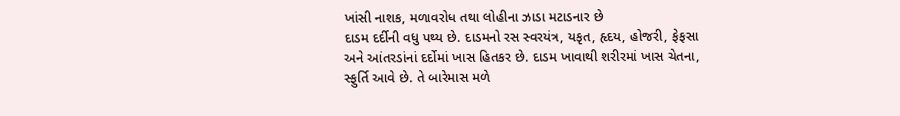ખાંસી નાશક, મળાવરોધ તથા લોહીના ઝાડા મટાડનાર છે
દાડમ દર્દીની વધુ પથ્ય છે. દાડમનો રસ સ્વરયંત્ર, યકૃત, હૃદય, હોજરી, ફેફસા અને આંતરડાંનાં દર્દોમાં ખાસ હિતકર છે. દાડમ ખાવાથી શરીરમાં ખાસ ચેતના, સ્ફુર્તિ આવે છે. તે બારેમાસ મળે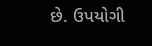છે. ઉપયોગી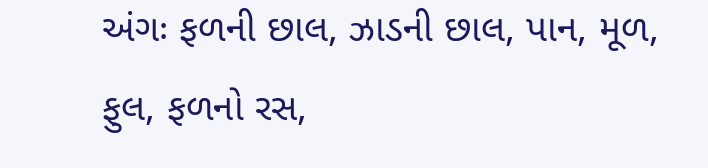અંગઃ ફળની છાલ, ઝાડની છાલ, પાન, મૂળ, ફુલ, ફળનો રસ,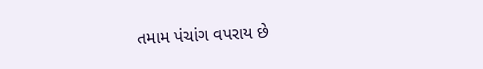તમામ પંચાંગ વપરાય છે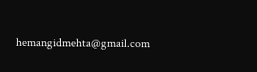hemangidmehta@gmail.com